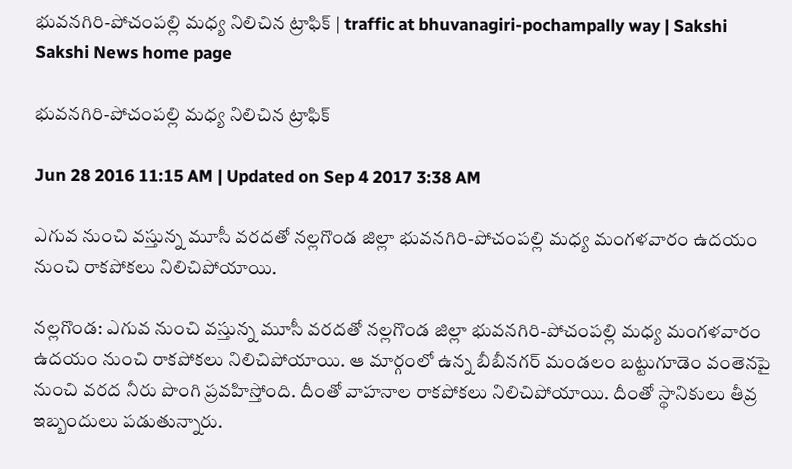భువనగిరి-పోచంపల్లి మధ్య నిలిచిన ట్రాఫిక్ | traffic at bhuvanagiri-pochampally way | Sakshi
Sakshi News home page

భువనగిరి-పోచంపల్లి మధ్య నిలిచిన ట్రాఫిక్

Jun 28 2016 11:15 AM | Updated on Sep 4 2017 3:38 AM

ఎగువ నుంచి వస్తున్న మూసీ వరదతో నల్లగొండ జిల్లా భువనగిరి-పోచంపల్లి మధ్య మంగళవారం ఉదయం నుంచి రాకపోకలు నిలిచిపోయాయి.

నల్లగొండ: ఎగువ నుంచి వస్తున్న మూసీ వరదతో నల్లగొండ జిల్లా భువనగిరి-పోచంపల్లి మధ్య మంగళవారం ఉదయం నుంచి రాకపోకలు నిలిచిపోయాయి. ఆ మార్గంలో ఉన్న బీబీనగర్ మండలం బట్టుగూడెం వంతెనపై నుంచి వరద నీరు పొంగి ప్రవహిస్తోంది. దీంతో వాహనాల రాకపోకలు నిలిచిపోయాయి. దీంతో స్థానికులు తీవ్ర ఇబ్బందులు పడుతున్నారు.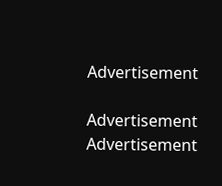Advertisement

Advertisement
Advertisement